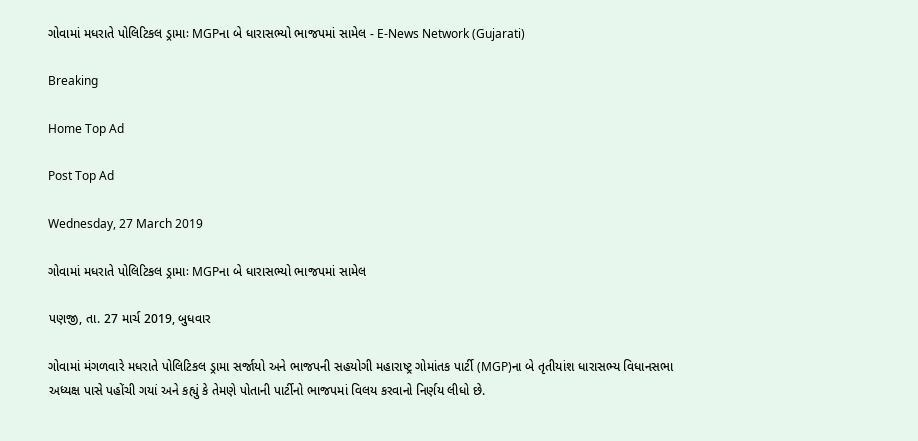ગોવામાં મધરાતે પોલિટિકલ ડ્રામાઃ MGPના બે ધારાસભ્યો ભાજપમાં સામેલ - E-News Network (Gujarati)

Breaking

Home Top Ad

Post Top Ad

Wednesday, 27 March 2019

ગોવામાં મધરાતે પોલિટિકલ ડ્રામાઃ MGPના બે ધારાસભ્યો ભાજપમાં સામેલ

પણજી, તા. 27 માર્ચ 2019, બુધવાર

ગોવામાં મંગળવારે મધરાતે પોલિટિકલ ડ્રામા સર્જાયો અને ભાજપની સહયોગી મહારાષ્ટ્ર ગોમાંતક પાર્ટી (MGP)ના બે તૃતીયાંશ ધારાસભ્ય વિધાનસભા અધ્યક્ષ પાસે પહોંચી ગયાં અને કહ્યું કે તેમણે પોતાની પાર્ટીનો ભાજપમાં વિલય કરવાનો નિર્ણય લીધો છે.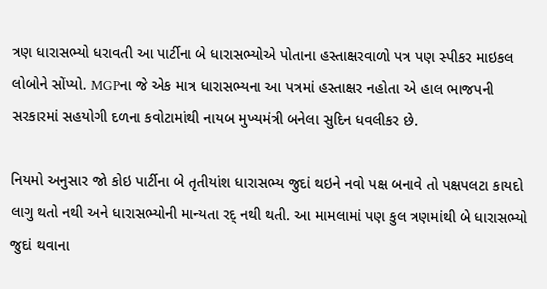ત્રણ ધારાસભ્યો ધરાવતી આ પાર્ટીના બે ધારાસભ્યોએ પોતાના હસ્તાક્ષરવાળો પત્ર પણ સ્પીકર માઇકલ લોબોને સોંપ્યો. MGPના જે એક માત્ર ધારાસભ્યના આ પત્રમાં હસ્તાક્ષર નહોતા એ હાલ ભાજપની સરકારમાં સહયોગી દળના કવોટામાંથી નાયબ મુખ્યમંત્રી બનેલા સુદિન ધવલીકર છે.

નિયમો અનુસાર જો કોઇ પાર્ટીના બે તૃતીયાંશ ધારાસભ્ય જુદાં થઇને નવો પક્ષ બનાવે તો પક્ષપલટા કાયદો લાગુ થતો નથી અને ધારાસભ્યોની માન્યતા રદ્ નથી થતી. આ મામલામાં પણ કુલ ત્રણમાંથી બે ધારાસભ્યો જુદાં થવાના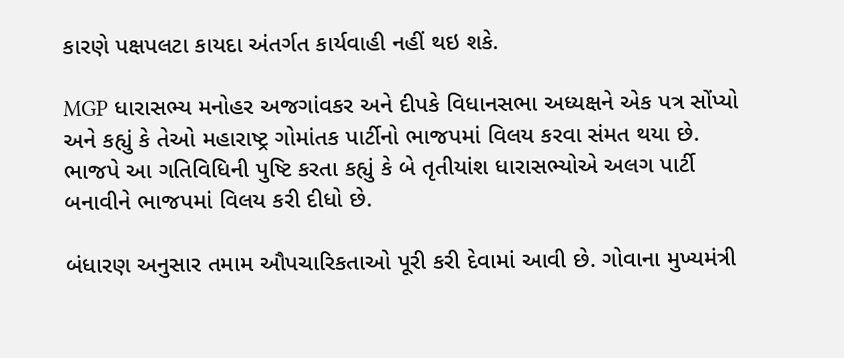કારણે પક્ષપલટા કાયદા અંતર્ગત કાર્યવાહી નહીં થઇ શકે.

MGP ધારાસભ્ય મનોહર અજગાંવકર અને દીપકે વિધાનસભા અધ્યક્ષને એક પત્ર સોંપ્યો અને કહ્યું કે તેઓ મહારાષ્ટ્ર ગોમાંતક પાર્ટીનો ભાજપમાં વિલય કરવા સંમત થયા છે. ભાજપે આ ગતિવિધિની પુષ્ટિ કરતા કહ્યું કે બે તૃતીયાંશ ધારાસભ્યોએ અલગ પાર્ટી બનાવીને ભાજપમાં વિલય કરી દીધો છે.

બંધારણ અનુસાર તમામ ઔપચારિકતાઓ પૂરી કરી દેવામાં આવી છે. ગોવાના મુખ્યમંત્રી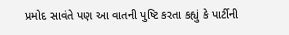પ્રમોદ સાવંતે પણ આ વાતની પુષ્ટિ કરતા કહ્યું કે પાર્ટીની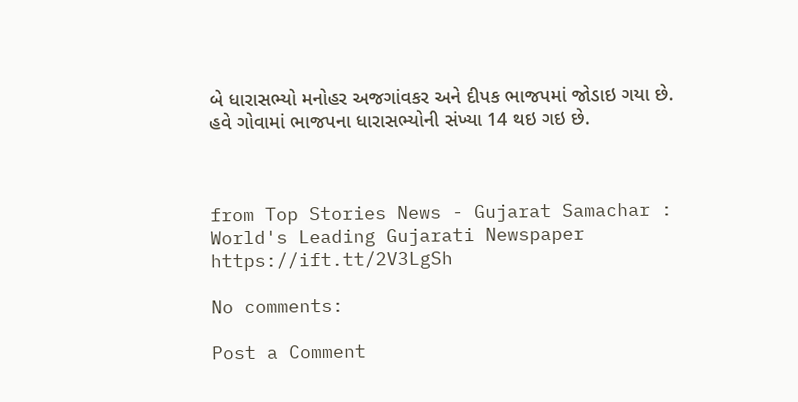બે ધારાસભ્યો મનોહર અજગાંવકર અને દીપક ભાજપમાં જોડાઇ ગયા છે. હવે ગોવામાં ભાજપના ધારાસભ્યોની સંખ્યા 14 થઇ ગઇ છે.



from Top Stories News - Gujarat Samachar : World's Leading Gujarati Newspaper https://ift.tt/2V3LgSh

No comments:

Post a Comment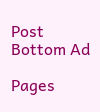Post Bottom Ad

Pages